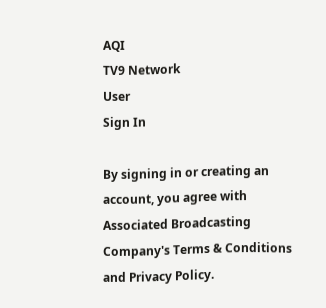AQI
TV9 Network
User
Sign In

By signing in or creating an account, you agree with Associated Broadcasting Company's Terms & Conditions and Privacy Policy.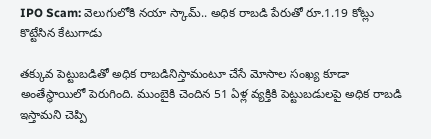IPO Scam: వెలుగులోకి నయా స్కామ్.. అధిక రాబడి పేరుతో రూ.1.19 కోట్లు కొట్టేసిన కేటుగాడు

తక్కువ పెట్టుబడితో అధిక రాబడినిస్తామంటూ చేసే మోసాల సంఖ్య కూడా అంతేస్థాయిలో పెరుగింది. ముంబైకి చెందిన 51 ఏళ్ల వ్యక్తికి పెట్టుబడులపై అధిక రాబడి ఇస్తామని చెప్పి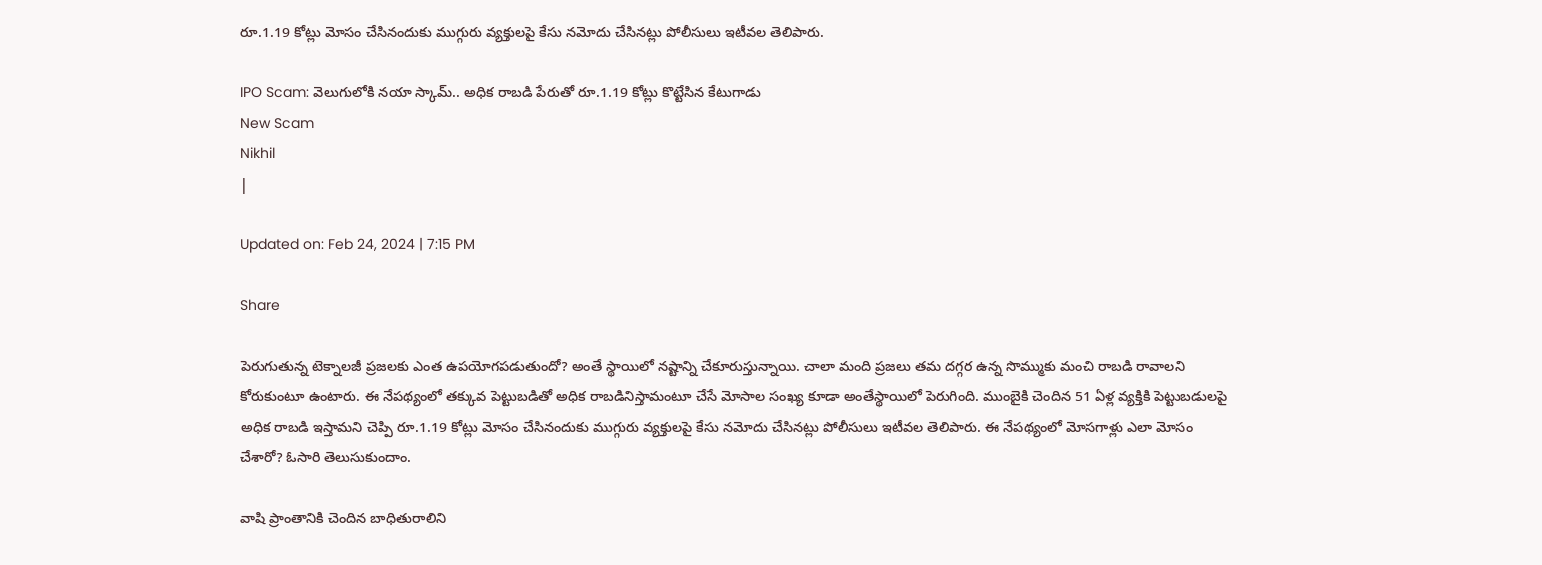రూ.1.19 కోట్లు మోసం చేసినందుకు ముగ్గురు వ్యక్తులపై కేసు నమోదు చేసినట్లు పోలీసులు ఇటీవల తెలిపారు.

IPO Scam: వెలుగులోకి నయా స్కామ్.. అధిక రాబడి పేరుతో రూ.1.19 కోట్లు కొట్టేసిన కేటుగాడు
New Scam
Nikhil
|

Updated on: Feb 24, 2024 | 7:15 PM

Share

పెరుగుతున్న టెక్నాలజీ ప్రజలకు ఎంత ఉపయోగపడుతుందో? అంతే స్థాయిలో నష్టాన్ని చేకూరుస్తున్నాయి. చాలా మంది ప్రజలు తమ దగ్గర ఉన్న సొమ్ముకు మంచి రాబడి రావాలని కోరుకుంటూ ఉంటారు. ఈ నేపథ్యంలో తక్కువ పెట్టుబడితో అధిక రాబడినిస్తామంటూ చేసే మోసాల సంఖ్య కూడా అంతేస్థాయిలో పెరుగింది. ముంబైకి చెందిన 51 ఏళ్ల వ్యక్తికి పెట్టుబడులపై అధిక రాబడి ఇస్తామని చెప్పి రూ.1.19 కోట్లు మోసం చేసినందుకు ముగ్గురు వ్యక్తులపై కేసు నమోదు చేసినట్లు పోలీసులు ఇటీవల తెలిపారు. ఈ నేపథ్యంలో మోసగాళ్లు ఎలా మోసం చేశారో? ఓసారి తెలుసుకుందాం.

వాషి ప్రాంతానికి చెందిన బాధితురాలిని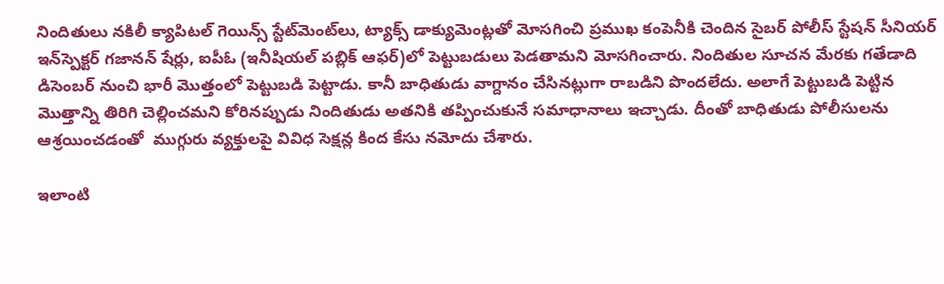నిందితులు నకిలీ క్యాపిటల్ గెయిన్స్ స్టేట్‌మెంట్‌లు, ట్యాక్స్ డాక్యుమెంట్లతో మోసగించి ప్రముఖ కంపెనీకి చెందిన సైబర్ పోలీస్ స్టేషన్ సీనియర్ ఇన్‌స్పెక్టర్ గజానన్ షేర్లు, ఐపీఓ (ఇనీషియల్ పబ్లిక్ ఆఫర్)లో పెట్టుబడులు పెడతామని మోసగించారు. నిందితుల సూచన మేరకు గతేడాది డిసెంబర్ నుంచి భారీ మొత్తంలో పెట్టుబడి పెట్టాడు. కానీ బాధితుడు వాగ్దానం చేసినట్లుగా రాబడిని పొందలేదు. అలాగే పెట్టుబడి పెట్టిన మొత్తాన్ని తిరిగి చెల్లించమని కోరినప్పుడు నిందితుడు అతనికి తప్పించుకునే సమాధానాలు ఇచ్చాడు. దీంతో బాధితుడు పోలీసులను ఆశ్రయించడంతో  ముగ్గురు వ్యక్తులపై వివిధ సెక్షన్ల కింద కేసు నమోదు చేశారు.

ఇలాంటి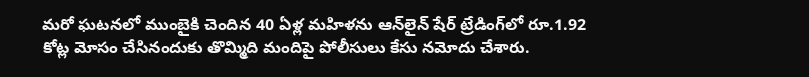మరో ఘటనలో ముంబైకి చెందిన 40 ఏళ్ల మహిళను ఆన్‌లైన్ షేర్ ట్రేడింగ్‌లో రూ.1.92 కోట్ల మోసం చేసినందుకు తొమ్మిది మందిపై పోలీసులు కేసు నమోదు చేశారు.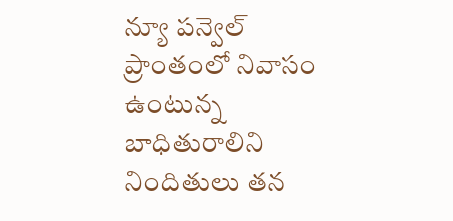న్యూ పన్వెల్ ప్రాంతంలో నివాసం ఉంటున్న బాధితురాలిని నిందితులు తన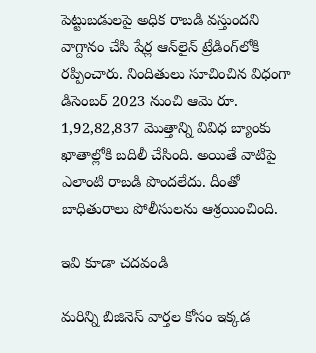పెట్టుబడులపై అధిక రాబడి వస్తుందని వాగ్దానం చేసి షేర్ల ఆన్‌లైన్ ట్రేడింగ్‌లోకి రప్పించారు. నిందితులు సూచించిన విధంగా డిసెంబర్ 2023 నుంచి ఆమె రూ. 1,92,82,837 మొత్తాన్ని వివిధ బ్యాంకు ఖాతాల్లోకి బదిలీ చేసింది. అయితే వాటిపై ఎలాంటి రాబడి పొందలేదు. దీంతో బాధితురాలు పోలీసులను ఆశ్రయించింది.

ఇవి కూడా చదవండి

మరిన్ని బిజినెస్ వార్తల కోసం ఇక్కడ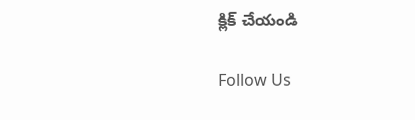క్లిక్ చేయండి

Follow Us